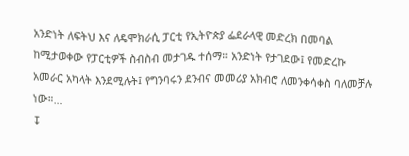አንድነት ለፍትህ እና ለዴሞክራሲ ፓርቲ የኢትዮጵያ ፌደራላዊ መድረክ በመባል ከሚታወቀው የፓርቲዎች ስብስብ መታገዱ ተሰማ። አንድነት የታገደው፤ የመድረኩ አመራር አካላት እንደሚሉት፤ የግንባሩን ደንብና መመሪያ አክብሮ ለመንቀሳቀስ ባለመቻሉ ነው።…
↧